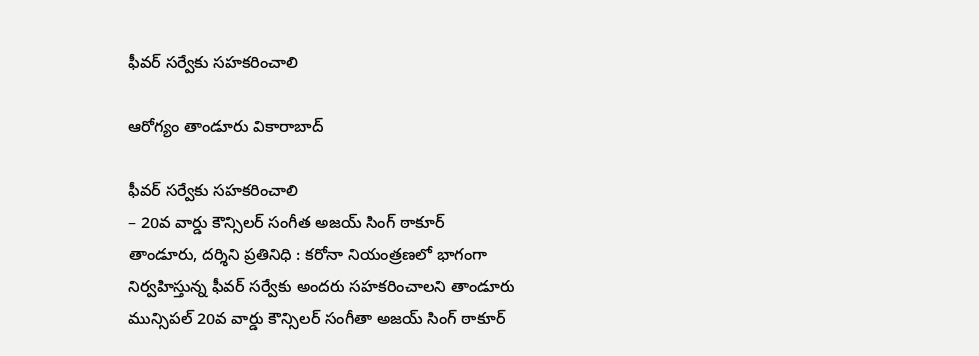ఫీవర్ సర్వేకు సహకరించాలి

ఆరోగ్యం తాండూరు వికారాబాద్

ఫీవర్ సర్వేకు సహకరించాలి
– 20వ వార్డు కౌన్సిలర్ సంగీత అజయ్ సింగ్ ఠాకూర్
తాండూరు, ద‌ర్శిని ప్ర‌తినిధి : కరోనా నియంత్రణలో భాగంగా నిర్వహిస్తున్న ఫీవర్ సర్వేకు అందరు సహకరించాలని తాండూరు మున్సిపల్ 20వ వార్డు కౌన్సిలర్ సంగీతా అజయ్ సింగ్ ఠాకూర్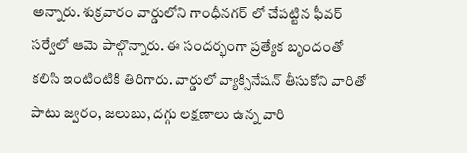అన్నారు. శుక్రవారం వార్డులోని గాంధీనగర్ లో చేపట్టిన ఫీవర్ సర్వేలో ఆమె పాల్గొన్నారు. ఈ సందర్భంగా ప్రత్యేక బృందంతో కలిసి ఇంటింటికి తిరిగారు. వార్డులో వ్యాక్సినేషన్ తీసుకోని వారితో పాటు జ్వరం, జలుబు, దగ్గు లక్షణాలు ఉన్న వారి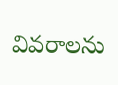వివరాలను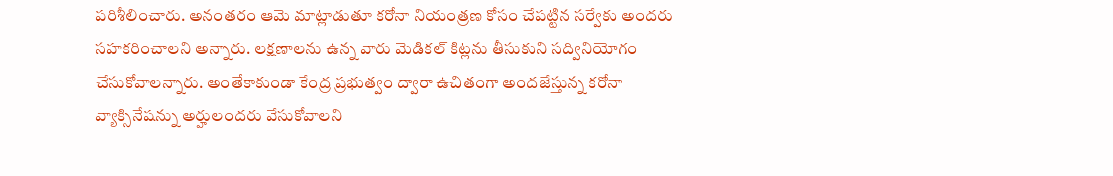పరిశీలించారు. అనంతరం ఆమె మాట్లాడుతూ కరోనా నియంత్రణ కోసం చేపట్టిన సర్వేకు అందరు సహకరించాలని అన్నారు. లక్షణాలను ఉన్న వారు మెడికల్ కిట్లను తీసుకుని సద్వినియోగం చేసుకోవాలన్నారు. అంతేకాకుండా కేంద్ర ప్రభుత్వం ద్వారా ఉచితంగా అందజేస్తున్న కరోనా వ్యాక్సినేషన్ను అర్హులందరు వేసుకోవాలని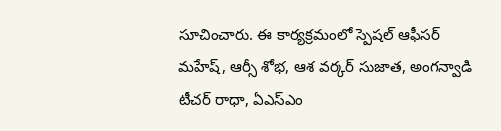సూచించారు. ఈ కార్యక్రమంలో స్పెషల్ ఆఫీసర్ మహేష్, ఆర్సీ శోభ, ఆశ వర్కర్ సుజాత, అంగన్వాడి టీచర్ రాధా, ఏఎస్ఎం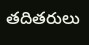తదితరులు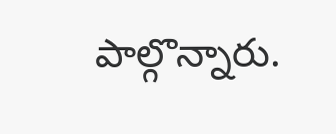పాల్గొన్నారు.